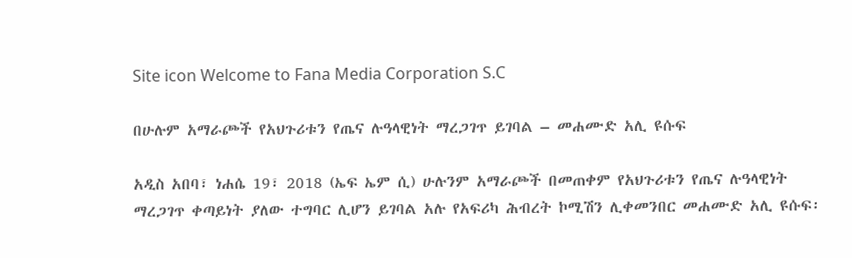Site icon Welcome to Fana Media Corporation S.C

በሁሉም አማራጮች የአህጉሪቱን የጤና ሉዓላዊነት ማረጋገጥ ይገባል – መሐሙድ አሊ ዩሱፍ

አዲስ አበባ፣ ነሐሴ 19፣ 2018 (ኤፍ ኤም ሲ) ሁሉንም አማራጮች በመጠቀም የአህጉሪቱን የጤና ሉዓላዊነት ማረጋገጥ ቀጣይነት ያለው ተግባር ሊሆን ይገባል አሉ የአፍሪካ ሕብረት ኮሚሽን ሊቀመንበር መሐሙድ አሊ ዩሱፍ፡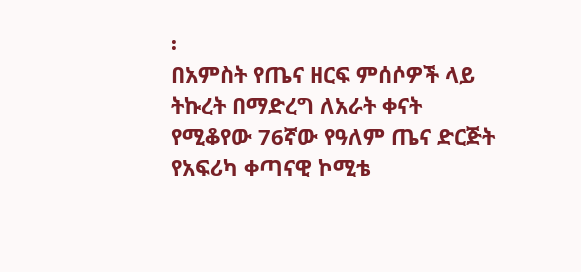፡
በአምስት የጤና ዘርፍ ምሰሶዎች ላይ ትኩረት በማድረግ ለአራት ቀናት የሚቆየው 76ኛው የዓለም ጤና ድርጅት የአፍሪካ ቀጣናዊ ኮሚቴ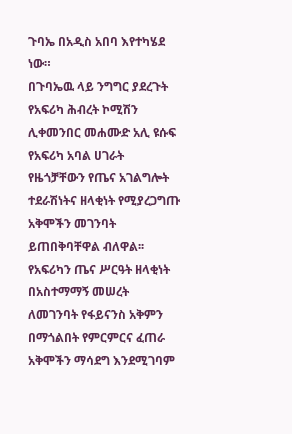ጉባኤ በአዲስ አበባ እየተካሄደ ነው።
በጉባኤዉ ላይ ንግግር ያደረጉት የአፍሪካ ሕብረት ኮሚሽን ሊቀመንበር መሐሙድ አሊ ዩሱፍ የአፍሪካ አባል ሀገራት የዜጎቻቸውን የጤና አገልግሎት ተደራሽነትና ዘላቂነት የሚያረጋግጡ አቅሞችን መገንባት ይጠበቅባቸዋል ብለዋል፡፡
የአፍሪካን ጤና ሥርዓት ዘላቂነት በአስተማማኝ መሠረት ለመገንባት የፋይናንስ አቅምን በማጎልበት የምርምርና ፈጠራ አቅሞችን ማሳደግ እንደሚገባም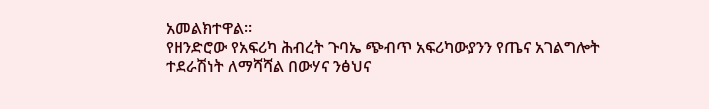አመልክተዋል።
የዘንድሮው የአፍሪካ ሕብረት ጉባኤ ጭብጥ አፍሪካውያንን የጤና አገልግሎት ተደራሽነት ለማሻሻል በውሃና ንፅህና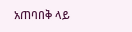አጠባበቅ ላይ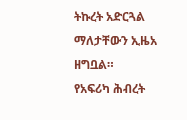ትኩረት አድርጓል ማለታቸውን ኢዜአ ዘግቧል።
የአፍሪካ ሕብረት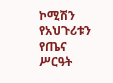ኮሚሽን የአህጉሪቱን የጤና ሥርዓት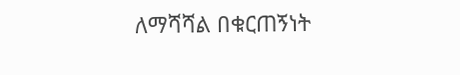ለማሻሻል በቁርጠኝነት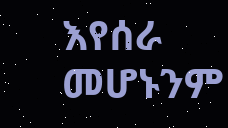እየሰራ መሆኑንም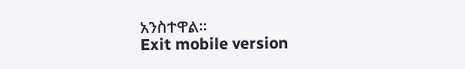አንስተዋል።
Exit mobile version